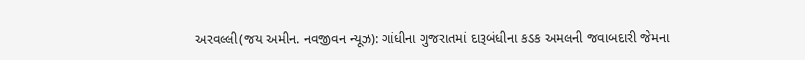અરવલ્લી(જય અમીન. નવજીવન ન્યૂઝ): ગાંધીના ગુજરાતમાં દારૂબંધીના કડક અમલની જવાબદારી જેમના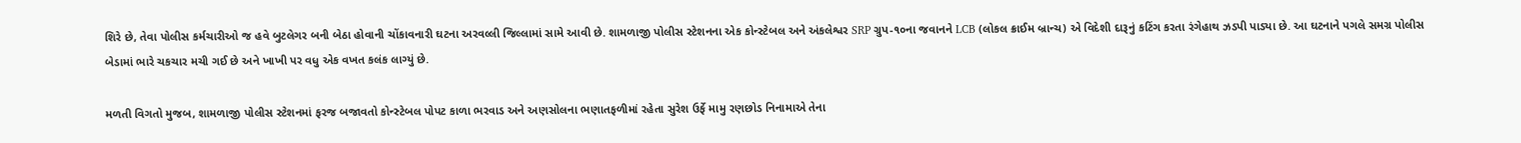શિરે છે, તેવા પોલીસ કર્મચારીઓ જ હવે બુટલેગર બની બેઠા હોવાની ચોંકાવનારી ઘટના અરવલ્લી જિલ્લામાં સામે આવી છે. શામળાજી પોલીસ સ્ટેશનના એક કોન્સ્ટેબલ અને અંકલેશ્વર SRP ગ્રુપ-૧૦ના જવાનને LCB (લોકલ ક્રાઈમ બ્રાન્ચ) એ વિદેશી દારૂનું કટિંગ કરતા રંગેહાથ ઝડપી પાડ્યા છે. આ ઘટનાને પગલે સમગ્ર પોલીસ બેડામાં ભારે ચકચાર મચી ગઈ છે અને ખાખી પર વધુ એક વખત કલંક લાગ્યું છે.

મળતી વિગતો મુજબ, શામળાજી પોલીસ સ્ટેશનમાં ફરજ બજાવતો કોન્સ્ટેબલ પોપટ કાળા ભરવાડ અને અણસોલના ભણાતફળીમાં રહેતા સુરેશ ઉર્ફે મામુ રણછોડ નિનામાએ તેના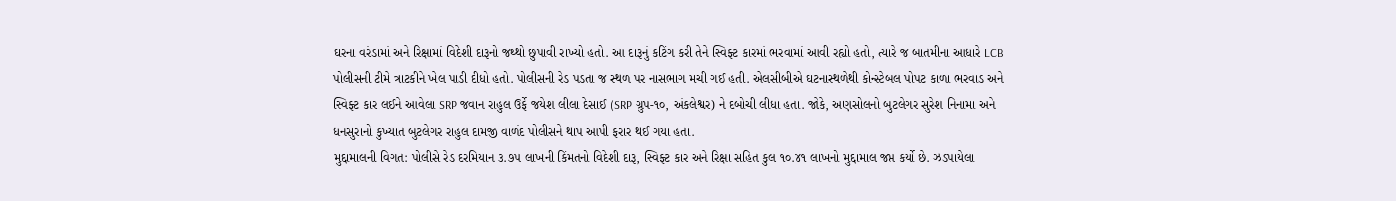ઘરના વરંડામાં અને રિક્ષામાં વિદેશી દારૂનો જથ્થો છુપાવી રાખ્યો હતો. આ દારૂનું કટિંગ કરી તેને સ્વિફ્ટ કારમાં ભરવામાં આવી રહ્યો હતો, ત્યારે જ બાતમીના આધારે LCB પોલીસની ટીમે ત્રાટકીને ખેલ પાડી દીધો હતો. પોલીસની રેડ પડતા જ સ્થળ પર નાસભાગ મચી ગઈ હતી. એલસીબીએ ઘટનાસ્થળેથી કોન્સ્ટેબલ પોપટ કાળા ભરવાડ અને સ્વિફ્ટ કાર લઈને આવેલા SRP જવાન રાહુલ ઉર્ફે જયેશ લીલા દેસાઈ (SRP ગ્રુપ-૧૦, અંકલેશ્વર) ને દબોચી લીધા હતા. જોકે, અણસોલનો બુટલેગર સુરેશ નિનામા અને ધનસુરાનો કુખ્યાત બુટલેગર રાહુલ દામજી વાળંદ પોલીસને થાપ આપી ફરાર થઈ ગયા હતા.
મુદ્દામાલની વિગત: પોલીસે રેડ દરમિયાન ૩.૭૫ લાખની કિંમતનો વિદેશી દારૂ, સ્વિફ્ટ કાર અને રિક્ષા સહિત કુલ ૧૦.૪૧ લાખનો મુદ્દામાલ જપ્ત કર્યો છે. ઝડપાયેલા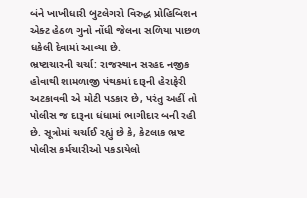બંને ખાખીધારી બુટલેગરો વિરુદ્ધ પ્રોહિબિશન એક્ટ હેઠળ ગુનો નોંધી જેલના સળિયા પાછળ ધકેલી દેવામાં આવ્યા છે.
ભ્રષ્ટાચારની ચર્ચા: રાજસ્થાન સરહદ નજીક હોવાથી શામળાજી પંથકમાં દારૂની હેરાફેરી અટકાવવી એ મોટી પડકાર છે, પરંતુ અહીં તો પોલીસ જ દારૂના ધંધામાં ભાગીદાર બની રહી છે. સૂત્રોમાં ચર્ચાઈ રહ્યું છે કે, કેટલાક ભ્રષ્ટ પોલીસ કર્મચારીઓ પકડાયેલો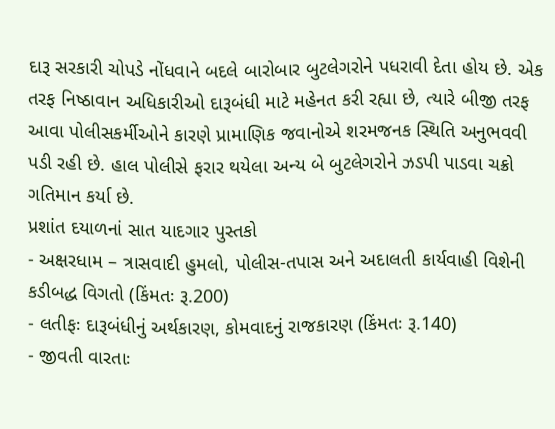દારૂ સરકારી ચોપડે નોંધવાને બદલે બારોબાર બુટલેગરોને પધરાવી દેતા હોય છે. એક તરફ નિષ્ઠાવાન અધિકારીઓ દારૂબંધી માટે મહેનત કરી રહ્યા છે, ત્યારે બીજી તરફ આવા પોલીસકર્મીઓને કારણે પ્રામાણિક જવાનોએ શરમજનક સ્થિતિ અનુભવવી પડી રહી છે. હાલ પોલીસે ફરાર થયેલા અન્ય બે બુટલેગરોને ઝડપી પાડવા ચક્રો ગતિમાન કર્યા છે.
પ્રશાંત દયાળનાં સાત યાદગાર પુસ્તકો
- અક્ષરધામ – ત્રાસવાદી હુમલો, પોલીસ-તપાસ અને અદાલતી કાર્યવાહી વિશેની કડીબદ્ધ વિગતો (કિંમતઃ રૂ.200)
- લતીફઃ દારૂબંધીનું અર્થકારણ, કોમવાદનું રાજકારણ (કિંમતઃ રૂ.140)
- જીવતી વારતાઃ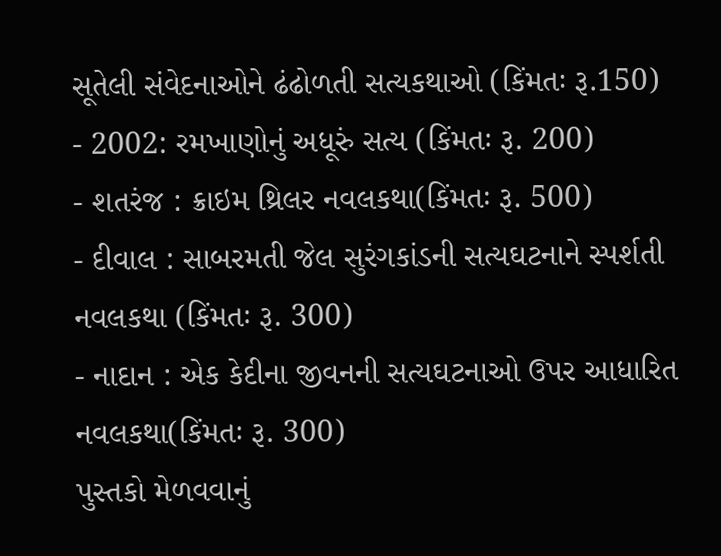સૂતેલી સંવેદનાઓને ઢંઢોળતી સત્યકથાઓ (કિંમતઃ રૂ.150)
- 2002: રમખાણોનું અધૂરું સત્ય (કિંમતઃ રૂ. 200)
- શતરંજ : ક્રાઇમ થ્રિલર નવલકથા(કિંમતઃ રૂ. 500)
- દીવાલ : સાબરમતી જેલ સુરંગકાંડની સત્યઘટનાને સ્પર્શતી નવલકથા (કિંમતઃ રૂ. 300)
- નાદાન : એક કેદીના જીવનની સત્યઘટનાઓ ઉપર આધારિત નવલકથા(કિંમતઃ રૂ. 300)
પુસ્તકો મેળવવાનું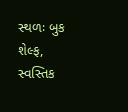સ્થળઃ બુક શેલ્ફ, સ્વસ્તિક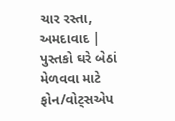ચાર રસ્તા, અમદાવાદ | પુસ્તકો ઘરે બેઠાં મેળવવા માટે ફોન/વોટ્સએપ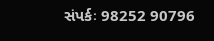સંપર્કઃ 98252 90796